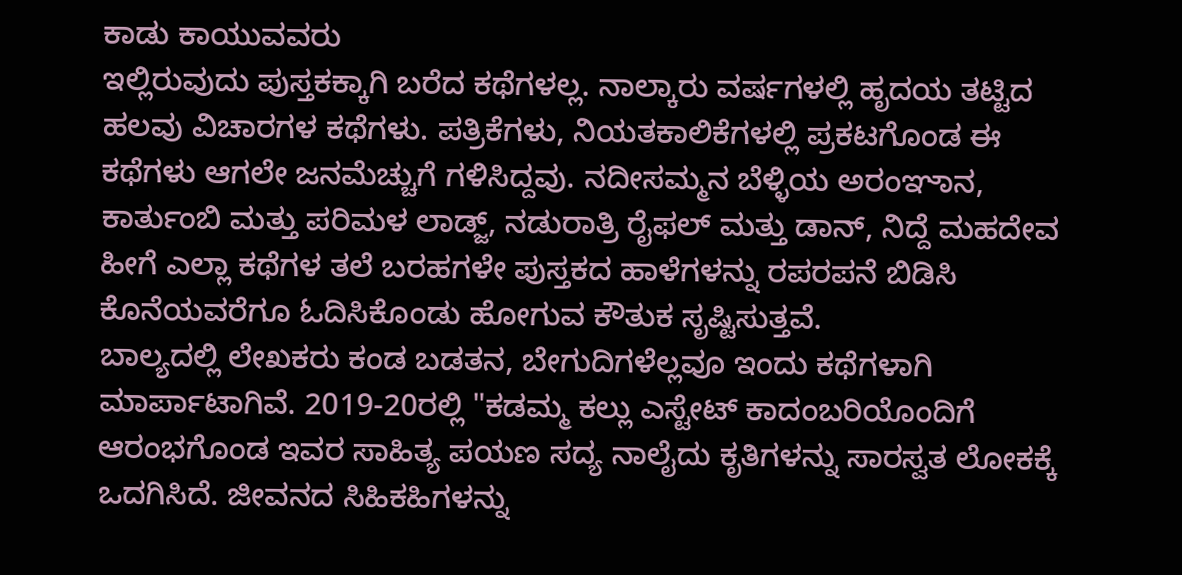ಕಾಡು ಕಾಯುವವರು
ಇಲ್ಲಿರುವುದು ಪುಸ್ತಕಕ್ಕಾಗಿ ಬರೆದ ಕಥೆಗಳಲ್ಲ. ನಾಲ್ಕಾರು ವರ್ಷಗಳಲ್ಲಿ ಹೃದಯ ತಟ್ಟಿದ ಹಲವು ವಿಚಾರಗಳ ಕಥೆಗಳು. ಪತ್ರಿಕೆಗಳು, ನಿಯತಕಾಲಿಕೆಗಳಲ್ಲಿ ಪ್ರಕಟಗೊಂಡ ಈ ಕಥೆಗಳು ಆಗಲೇ ಜನಮೆಚ್ಚುಗೆ ಗಳಿಸಿದ್ದವು. ನದೀಸಮ್ಮನ ಬೆಳ್ಳಿಯ ಅರಂಞಾನ, ಕಾರ್ತುಂಬಿ ಮತ್ತು ಪರಿಮಳ ಲಾಡ್ಜ್, ನಡುರಾತ್ರಿ ರೈಫಲ್ ಮತ್ತು ಡಾನ್, ನಿದ್ದೆ ಮಹದೇವ ಹೀಗೆ ಎಲ್ಲಾ ಕಥೆಗಳ ತಲೆ ಬರಹಗಳೇ ಪುಸ್ತಕದ ಹಾಳೆಗಳನ್ನು ರಪರಪನೆ ಬಿಡಿಸಿ ಕೊನೆಯವರೆಗೂ ಓದಿಸಿಕೊಂಡು ಹೋಗುವ ಕೌತುಕ ಸೃಷ್ಟಿಸುತ್ತವೆ.
ಬಾಲ್ಯದಲ್ಲಿ ಲೇಖಕರು ಕಂಡ ಬಡತನ, ಬೇಗುದಿಗಳೆಲ್ಲವೂ ಇಂದು ಕಥೆಗಳಾಗಿ ಮಾರ್ಪಾಟಾಗಿವೆ. 2019-20ರಲ್ಲಿ "ಕಡಮ್ಮ ಕಲ್ಲು ಎಸ್ಟೇಟ್ ಕಾದಂಬರಿಯೊಂದಿಗೆ ಆರಂಭಗೊಂಡ ಇವರ ಸಾಹಿತ್ಯ ಪಯಣ ಸದ್ಯ ನಾಲೈದು ಕೃತಿಗಳನ್ನು ಸಾರಸ್ವತ ಲೋಕಕ್ಕೆ ಒದಗಿಸಿದೆ. ಜೀವನದ ಸಿಹಿಕಹಿಗಳನ್ನು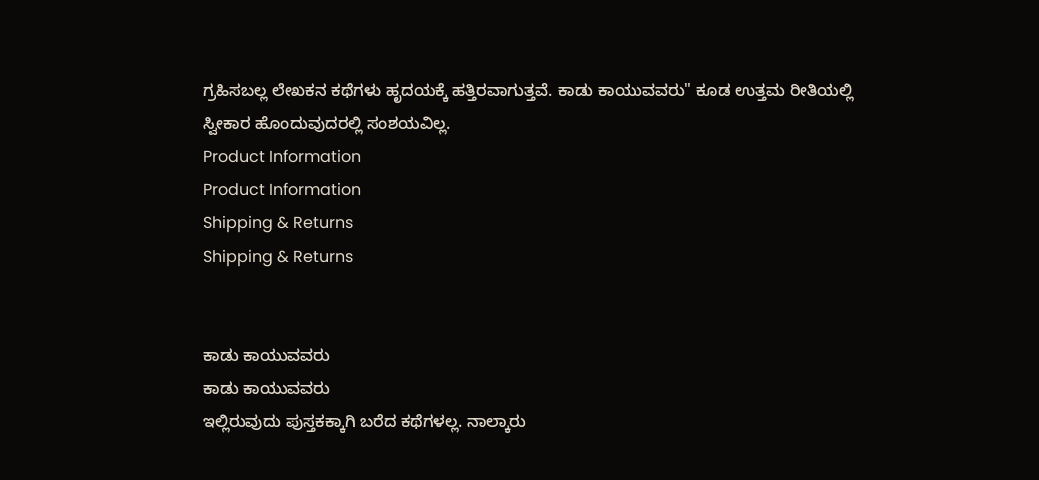ಗ್ರಹಿಸಬಲ್ಲ ಲೇಖಕನ ಕಥೆಗಳು ಹೃದಯಕ್ಕೆ ಹತ್ತಿರವಾಗುತ್ತವೆ. ಕಾಡು ಕಾಯುವವರು" ಕೂಡ ಉತ್ತಮ ರೀತಿಯಲ್ಲಿ ಸ್ವೀಕಾರ ಹೊಂದುವುದರಲ್ಲಿ ಸಂಶಯವಿಲ್ಲ.
Product Information
Product Information
Shipping & Returns
Shipping & Returns


ಕಾಡು ಕಾಯುವವರು
ಕಾಡು ಕಾಯುವವರು
ಇಲ್ಲಿರುವುದು ಪುಸ್ತಕಕ್ಕಾಗಿ ಬರೆದ ಕಥೆಗಳಲ್ಲ. ನಾಲ್ಕಾರು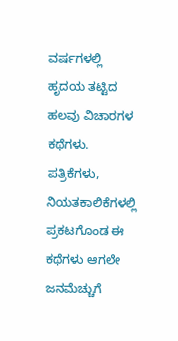ವರ್ಷಗಳಲ್ಲಿ ಹೃದಯ ತಟ್ಟಿದ ಹಲವು ವಿಚಾರಗಳ ಕಥೆಗಳು. ಪತ್ರಿಕೆಗಳು, ನಿಯತಕಾಲಿಕೆಗಳಲ್ಲಿ ಪ್ರಕಟಗೊಂಡ ಈ ಕಥೆಗಳು ಆಗಲೇ ಜನಮೆಚ್ಚುಗೆ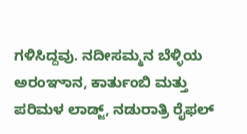ಗಳಿಸಿದ್ದವು. ನದೀಸಮ್ಮನ ಬೆಳ್ಳಿಯ ಅರಂಞಾನ, ಕಾರ್ತುಂಬಿ ಮತ್ತು ಪರಿಮಳ ಲಾಡ್ಜ್, ನಡುರಾತ್ರಿ ರೈಫಲ್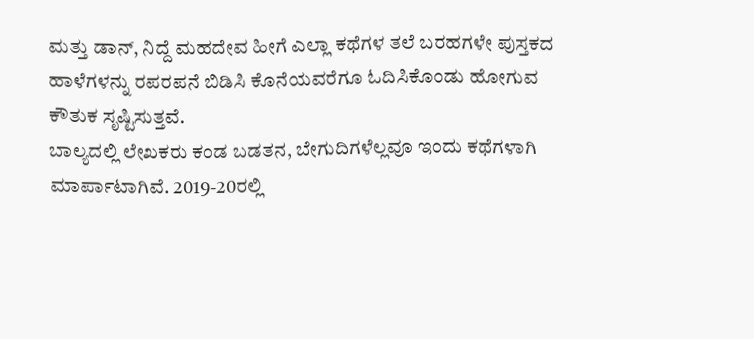ಮತ್ತು ಡಾನ್, ನಿದ್ದೆ ಮಹದೇವ ಹೀಗೆ ಎಲ್ಲಾ ಕಥೆಗಳ ತಲೆ ಬರಹಗಳೇ ಪುಸ್ತಕದ ಹಾಳೆಗಳನ್ನು ರಪರಪನೆ ಬಿಡಿಸಿ ಕೊನೆಯವರೆಗೂ ಓದಿಸಿಕೊಂಡು ಹೋಗುವ ಕೌತುಕ ಸೃಷ್ಟಿಸುತ್ತವೆ.
ಬಾಲ್ಯದಲ್ಲಿ ಲೇಖಕರು ಕಂಡ ಬಡತನ, ಬೇಗುದಿಗಳೆಲ್ಲವೂ ಇಂದು ಕಥೆಗಳಾಗಿ ಮಾರ್ಪಾಟಾಗಿವೆ. 2019-20ರಲ್ಲಿ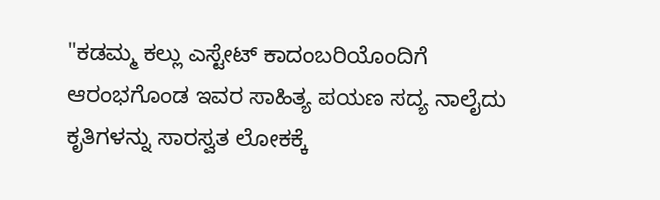"ಕಡಮ್ಮ ಕಲ್ಲು ಎಸ್ಟೇಟ್ ಕಾದಂಬರಿಯೊಂದಿಗೆ ಆರಂಭಗೊಂಡ ಇವರ ಸಾಹಿತ್ಯ ಪಯಣ ಸದ್ಯ ನಾಲೈದು ಕೃತಿಗಳನ್ನು ಸಾರಸ್ವತ ಲೋಕಕ್ಕೆ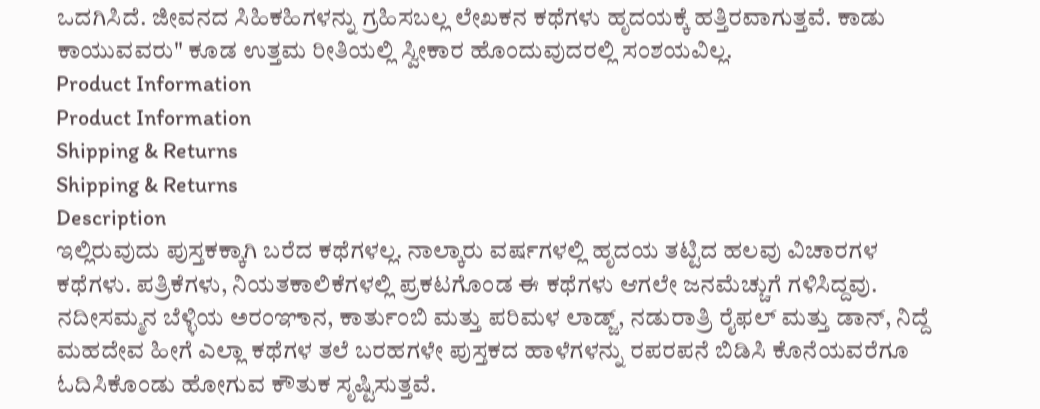ಒದಗಿಸಿದೆ. ಜೀವನದ ಸಿಹಿಕಹಿಗಳನ್ನು ಗ್ರಹಿಸಬಲ್ಲ ಲೇಖಕನ ಕಥೆಗಳು ಹೃದಯಕ್ಕೆ ಹತ್ತಿರವಾಗುತ್ತವೆ. ಕಾಡು ಕಾಯುವವರು" ಕೂಡ ಉತ್ತಮ ರೀತಿಯಲ್ಲಿ ಸ್ವೀಕಾರ ಹೊಂದುವುದರಲ್ಲಿ ಸಂಶಯವಿಲ್ಲ.
Product Information
Product Information
Shipping & Returns
Shipping & Returns
Description
ಇಲ್ಲಿರುವುದು ಪುಸ್ತಕಕ್ಕಾಗಿ ಬರೆದ ಕಥೆಗಳಲ್ಲ. ನಾಲ್ಕಾರು ವರ್ಷಗಳಲ್ಲಿ ಹೃದಯ ತಟ್ಟಿದ ಹಲವು ವಿಚಾರಗಳ ಕಥೆಗಳು. ಪತ್ರಿಕೆಗಳು, ನಿಯತಕಾಲಿಕೆಗಳಲ್ಲಿ ಪ್ರಕಟಗೊಂಡ ಈ ಕಥೆಗಳು ಆಗಲೇ ಜನಮೆಚ್ಚುಗೆ ಗಳಿಸಿದ್ದವು. ನದೀಸಮ್ಮನ ಬೆಳ್ಳಿಯ ಅರಂಞಾನ, ಕಾರ್ತುಂಬಿ ಮತ್ತು ಪರಿಮಳ ಲಾಡ್ಜ್, ನಡುರಾತ್ರಿ ರೈಫಲ್ ಮತ್ತು ಡಾನ್, ನಿದ್ದೆ ಮಹದೇವ ಹೀಗೆ ಎಲ್ಲಾ ಕಥೆಗಳ ತಲೆ ಬರಹಗಳೇ ಪುಸ್ತಕದ ಹಾಳೆಗಳನ್ನು ರಪರಪನೆ ಬಿಡಿಸಿ ಕೊನೆಯವರೆಗೂ ಓದಿಸಿಕೊಂಡು ಹೋಗುವ ಕೌತುಕ ಸೃಷ್ಟಿಸುತ್ತವೆ.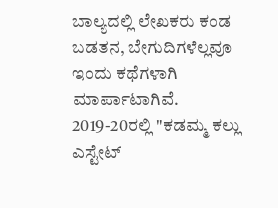ಬಾಲ್ಯದಲ್ಲಿ ಲೇಖಕರು ಕಂಡ ಬಡತನ, ಬೇಗುದಿಗಳೆಲ್ಲವೂ ಇಂದು ಕಥೆಗಳಾಗಿ ಮಾರ್ಪಾಟಾಗಿವೆ. 2019-20ರಲ್ಲಿ "ಕಡಮ್ಮ ಕಲ್ಲು ಎಸ್ಟೇಟ್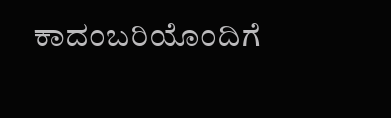ಕಾದಂಬರಿಯೊಂದಿಗೆ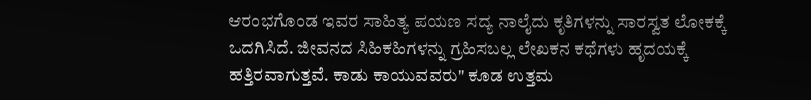ಆರಂಭಗೊಂಡ ಇವರ ಸಾಹಿತ್ಯ ಪಯಣ ಸದ್ಯ ನಾಲೈದು ಕೃತಿಗಳನ್ನು ಸಾರಸ್ವತ ಲೋಕಕ್ಕೆ ಒದಗಿಸಿದೆ. ಜೀವನದ ಸಿಹಿಕಹಿಗಳನ್ನು ಗ್ರಹಿಸಬಲ್ಲ ಲೇಖಕನ ಕಥೆಗಳು ಹೃದಯಕ್ಕೆ ಹತ್ತಿರವಾಗುತ್ತವೆ. ಕಾಡು ಕಾಯುವವರು" ಕೂಡ ಉತ್ತಮ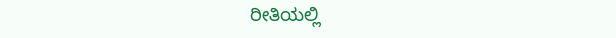ರೀತಿಯಲ್ಲಿ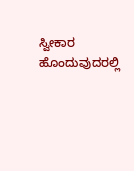ಸ್ವೀಕಾರ ಹೊಂದುವುದರಲ್ಲಿ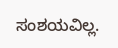ಸಂಶಯವಿಲ್ಲ.